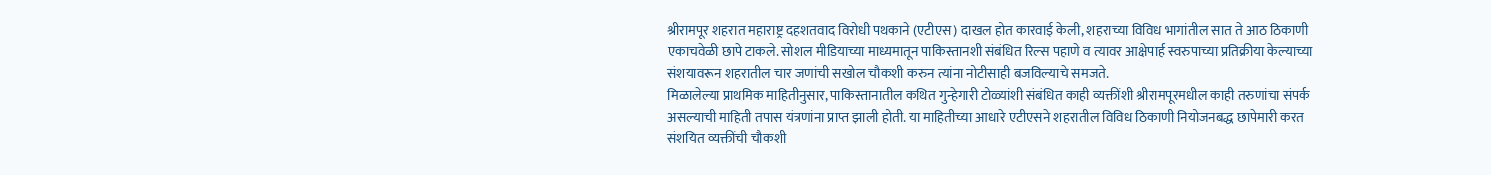श्रीरामपूर शहरात महाराष्ट्र दहशतवाद विरोधी पथकाने (एटीएस) दाखल होत कारवाई केली, शहराच्या विविध भागांतील सात ते आठ ठिकाणी एकाचवेळी छापे टाकले. सोशल मीडियाच्या माध्यमातून पाकिस्तानशी संबंधित रिल्स पहाणे व त्यावर आक्षेपार्ह स्वरुपाच्या प्रतिक्रीया केल्याच्या संशयावरून शहरातील चार जणांची सखोल चौकशी करुन त्यांना नोटीसाही बजविल्याचे समजते.
मिळालेल्या प्राथमिक माहितीनुसार, पाकिस्तानातील कथित गुन्हेगारी टोळ्यांशी संबंधित काही व्यक्तींशी श्रीरामपूरमधील काही तरुणांचा संपर्क असल्याची माहिती तपास यंत्रणांना प्राप्त झाली होती. या माहितीच्या आधारे एटीएसने शहरातील विविध ठिकाणी नियोजनबद्ध छापेमारी करत संशयित व्यक्तींची चौकशी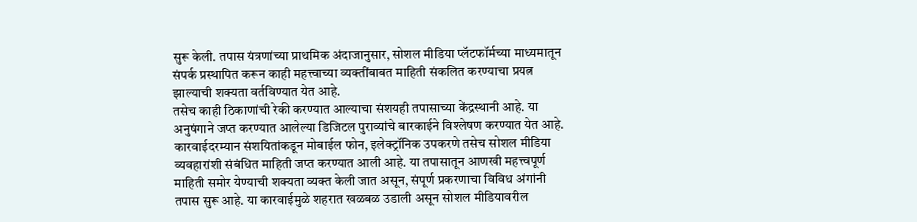सुरू केली. तपास यंत्रणांच्या प्राथमिक अंदाजानुसार, सोशल मीडिया प्लॅटफॉर्मच्या माध्यमातून संपर्क प्रस्थापित करून काही महत्त्वाच्या व्यक्तींबाबत माहिती संकलित करण्याचा प्रयत्न झाल्याची शक्यता वर्तविण्यात येत आहे.
तसेच काही ठिकाणांची रेकी करण्यात आल्याचा संशयही तपासाच्या केंद्रस्थानी आहे. या अनुषंगाने जप्त करण्यात आलेल्या डिजिटल पुराव्यांचे बारकाईने विश्लेषण करण्यात येत आहे. कारवाईदरम्यान संशयितांकडून मोबाईल फोन, इलेक्ट्रॉनिक उपकरणे तसेच सोशल मीडिया व्यवहारांशी संबंधित माहिती जप्त करण्यात आली आहे. या तपासातून आणखी महत्त्वपूर्ण माहिती समोर येण्याची शक्यता व्यक्त केली जात असून, संपूर्ण प्रकरणाचा विविध अंगांनी तपास सुरू आहे. या कारवाईमुळे शहरात खळबळ उडाली असून सोशल मीडियावरील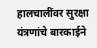हालचालींवर सुरक्षा यंत्रणांचे बारकाईने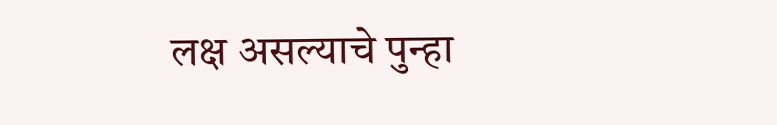लक्ष असल्याचे पुन्हा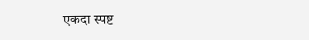एकदा स्पष्ट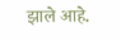झाले आहे.